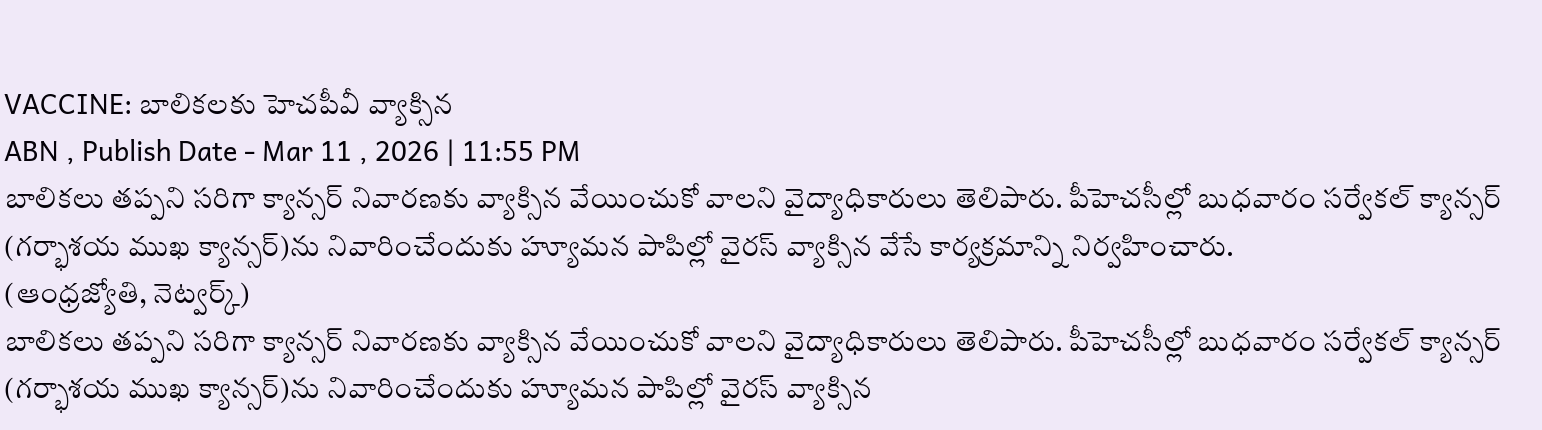VACCINE: బాలికలకు హెచపీవీ వ్యాక్సిన
ABN , Publish Date - Mar 11 , 2026 | 11:55 PM
బాలికలు తప్పని సరిగా క్యాన్సర్ నివారణకు వ్యాక్సిన వేయించుకో వాలని వైద్యాధికారులు తెలిపారు. పీహెచసీల్లో బుధవారం సర్వేకల్ క్యాన్సర్ (గర్భాశయ ముఖ క్యాన్సర్)ను నివారించేందుకు హ్యూమన పాపిల్లో వైరస్ వ్యాక్సిన వేసే కార్యక్రమాన్ని నిర్వహించారు.
(ఆంధ్రజ్యోతి, నెట్వర్క్)
బాలికలు తప్పని సరిగా క్యాన్సర్ నివారణకు వ్యాక్సిన వేయించుకో వాలని వైద్యాధికారులు తెలిపారు. పీహెచసీల్లో బుధవారం సర్వేకల్ క్యాన్సర్ (గర్భాశయ ముఖ క్యాన్సర్)ను నివారించేందుకు హ్యూమన పాపిల్లో వైరస్ వ్యాక్సిన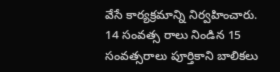వేసే కార్యక్రమాన్ని నిర్వహించారు. 14 సంవత్స రాలు నిండిన 15 సంవత్సరాలు పూర్తికాని బాలికలు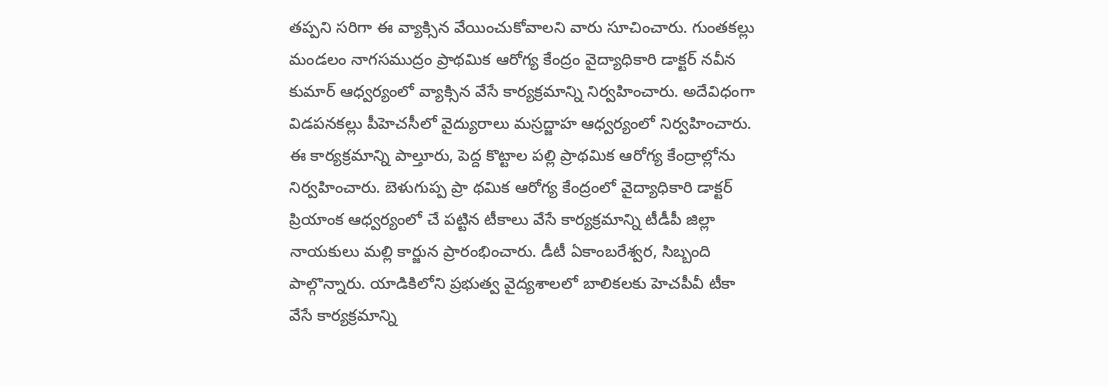తప్పని సరిగా ఈ వ్యాక్సిన వేయించుకోవాలని వారు సూచించారు. గుంతకల్లు మండలం నాగసముద్రం ప్రాథమిక ఆరోగ్య కేంద్రం వైద్యాధికారి డాక్టర్ నవీన కుమార్ ఆధ్వర్యంలో వ్యాక్సిన వేసే కార్యక్రమాన్ని నిర్వహించారు. అదేవిధంగా విడపనకల్లు పీహెచసీలో వైద్యురాలు మస్రద్జాహ ఆధ్వర్యంలో నిర్వహించారు.
ఈ కార్యక్రమాన్ని పాల్తూరు, పెద్ద కొట్టాల పల్లి ప్రాథమిక ఆరోగ్య కేంద్రాల్లోను నిర్వహించారు. బెళుగుప్ప ప్రా థమిక ఆరోగ్య కేంద్రంలో వైద్యాధికారి డాక్టర్ ప్రియాంక ఆధ్వర్యంలో చే పట్టిన టీకాలు వేసే కార్యక్రమాన్ని టీడీపీ జిల్లా నాయకులు మల్లి కార్జున ప్రారంభించారు. డీటీ ఏకాంబరేశ్వర, సిబ్బంది పాల్గొన్నారు. యాడికిలోని ప్రభుత్వ వైద్యశాలలో బాలికలకు హెచపీవీ టీకా వేసే కార్యక్రమాన్ని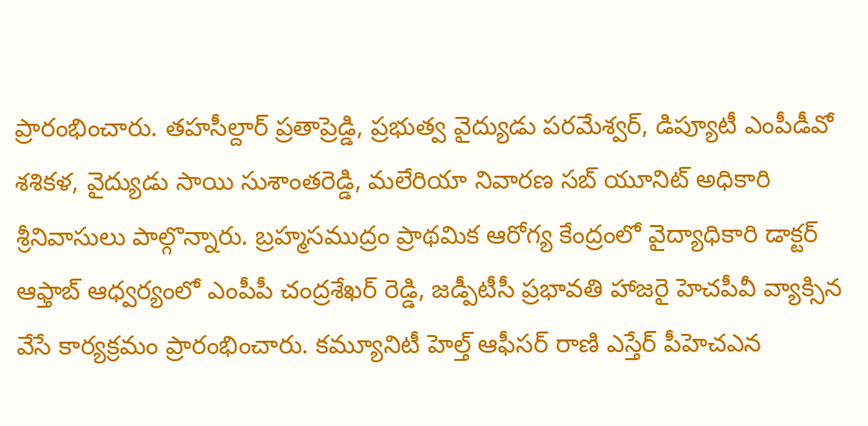ప్రారంభించారు. తహసీల్దార్ ప్రతాప్రెడ్డి, ప్రభుత్వ వైద్యుడు పరమేశ్వర్, డిప్యూటీ ఎంపీడీవో శశికళ, వైద్యుడు సాయి సుశాంతరెడ్డి, మలేరియా నివారణ సబ్ యూనిట్ అధికారి శ్రీనివాసులు పాల్గొన్నారు. బ్రహ్మసముద్రం ప్రాథమిక ఆరోగ్య కేంద్రంలో వైద్యాధికారి డాక్టర్ ఆఫ్తాబ్ ఆధ్వర్యంలో ఎంపీపీ చంద్రశేఖర్ రెడ్డి, జడ్పీటీసీ ప్రభావతి హాజరై హెచపీవీ వ్యాక్సిన వేసే కార్యక్రమం ప్రారంభించారు. కమ్యూనిటీ హెల్త్ ఆఫీసర్ రాణి ఎస్తేర్ పీహెచఎన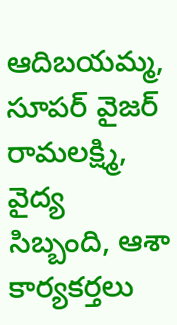ఆదిబయమ్మ, సూపర్ వైజర్ రామలక్ష్మి, వైద్య సిబ్బంది, ఆశా కార్యకర్తలు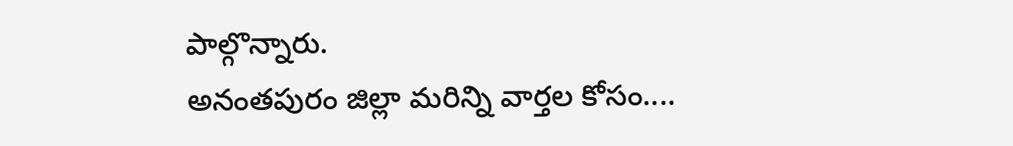పాల్గొన్నారు.
అనంతపురం జిల్లా మరిన్ని వార్తల కోసం....